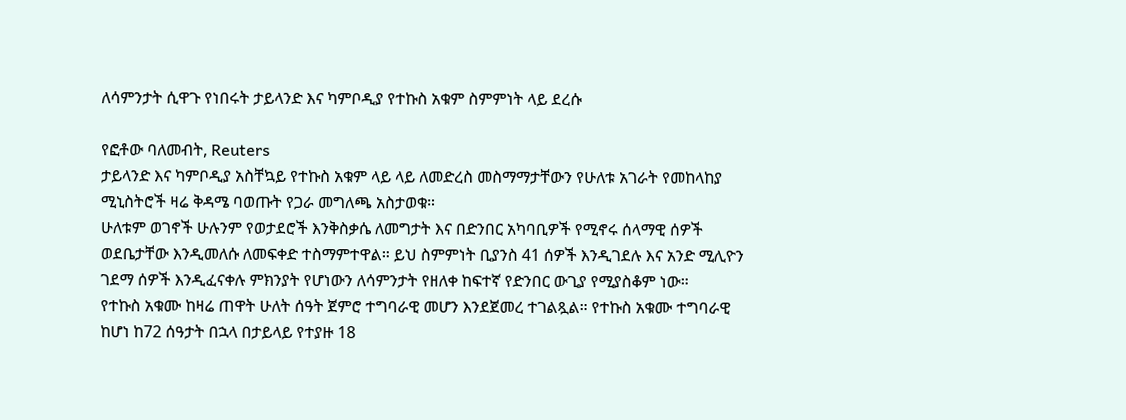ለሳምንታት ሲዋጉ የነበሩት ታይላንድ እና ካምቦዲያ የተኩስ አቁም ስምምነት ላይ ደረሱ

የፎቶው ባለመብት, Reuters
ታይላንድ እና ካምቦዲያ አስቸኳይ የተኩስ አቁም ላይ ላይ ለመድረስ መስማማታቸውን የሁለቱ አገራት የመከላከያ ሚኒስትሮች ዛሬ ቅዳሜ ባወጡት የጋራ መግለጫ አስታወቁ።
ሁለቱም ወገኖች ሁሉንም የወታደሮች እንቅስቃሴ ለመግታት እና በድንበር አካባቢዎች የሚኖሩ ሰላማዊ ሰዎች ወደቤታቸው እንዲመለሱ ለመፍቀድ ተስማምተዋል። ይህ ስምምነት ቢያንስ 41 ሰዎች እንዲገደሉ እና አንድ ሚሊዮን ገደማ ሰዎች እንዲፈናቀሉ ምክንያት የሆነውን ለሳምንታት የዘለቀ ከፍተኛ የድንበር ውጊያ የሚያስቆም ነው።
የተኩስ አቁሙ ከዛሬ ጠዋት ሁለት ሰዓት ጀምሮ ተግባራዊ መሆን እንደጀመረ ተገልጿል። የተኩስ አቁሙ ተግባራዊ ከሆነ ከ72 ሰዓታት በኋላ በታይላይ የተያዙ 18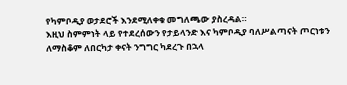የካምቦዲያ ወታደሮች እንደሚለቀቁ መግለጫው ያስረዳል።
እዚህ ስምምነት ላይ የተደረሰውን የታይላንድ እና ካምቦዲያ ባለሥልጣናት ጦርነቱን ለማስቆም ለበርካታ ቀናት ንግግር ካደረጉ በኋላ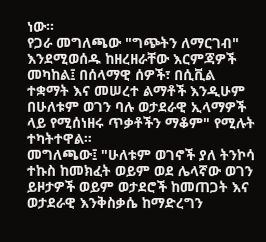ነው።
የጋራ መግለጫው "ግጭትን ለማርገብ" እንደሚወሰዱ ከዘረዘራቸው እርምጃዎች መካከል፤ በሰላማዊ ሰዎች፣ በሲቪል ተቋማት እና መሠረተ ልማቶች እንዲሁም በሁለቱም ወገን ባሉ ወታደራዊ ኢላማዎች ላይ የሚሰነዘሩ ጥቃቶችን ማቆም" የሚሉት ተካትተዋል።
መግለጫው፤ "ሁለቱም ወገኖች ያለ ትንኮሳ ተኩስ ከመክፈት ወይም ወደ ሌላኛው ወገን ይዞታዎች ወይም ወታደሮች ከመጠጋት እና ወታደራዊ እንቅስቃሴ ከማድረግን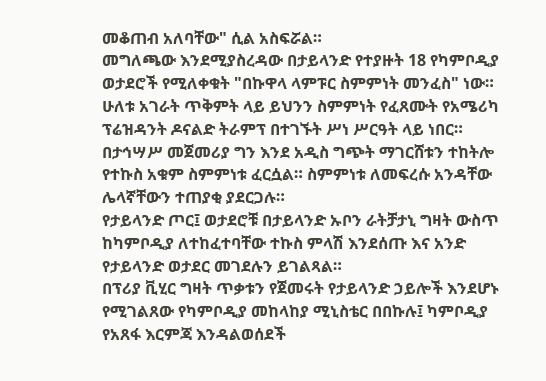መቆጠብ አለባቸው" ሲል አስፍሯል።
መግለጫው እንደሚያስረዳው በታይላንድ የተያዙት 18 የካምቦዲያ ወታደሮች የሚለቀቁት "በኩዋላ ላምፑር ስምምነት መንፈስ" ነው። ሁለቱ አገራት ጥቅምት ላይ ይህንን ስምምነት የፈጸሙት የአሜሪካ ፕሬዝዳንት ዶናልድ ትራምፕ በተገኙት ሥነ ሥርዓት ላይ ነበር።
በታኅሣሥ መጀመሪያ ግን እንደ አዲስ ግጭት ማገርሸቱን ተከትሎ የተኩስ አቁም ስምምነቱ ፈርሷል። ስምምነቱ ለመፍረሱ አንዳቸው ሌላኛቸውን ተጠያቂ ያደርጋሉ።
የታይላንድ ጦር፤ ወታደሮቹ በታይላንድ ኡቦን ራትቻታኒ ግዛት ውስጥ ከካምቦዲያ ለተከፈተባቸው ተኩስ ምላሽ እንደሰጡ እና አንድ የታይላንድ ወታደር መገደሉን ይገልጻል።
በፕሪያ ቪሂር ግዛት ጥቃቱን የጀመሩት የታይላንድ ኃይሎች እንደሆኑ የሚገልጸው የካምቦዲያ መከላከያ ሚኒስቴር በበኩሉ፤ ካምቦዲያ የአጸፋ እርምጃ እንዳልወሰደች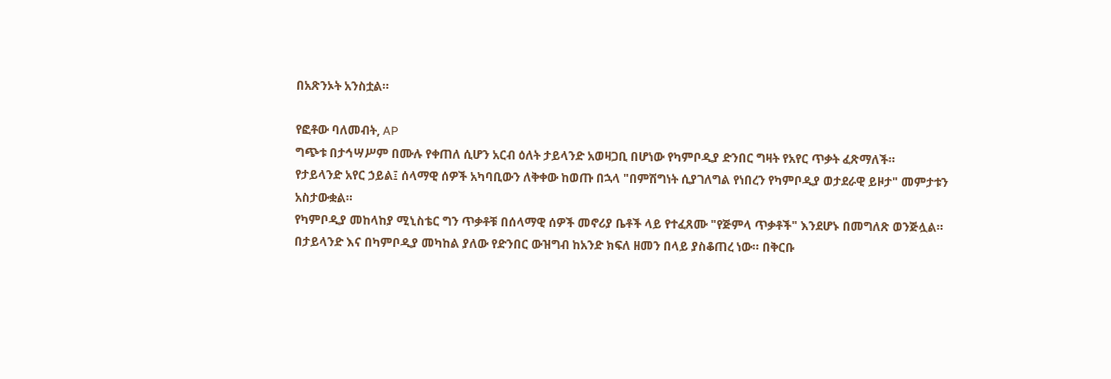በአጽንኦት አንስቷል።

የፎቶው ባለመብት, AP
ግጭቱ በታኅሣሥም በሙሉ የቀጠለ ሲሆን አርብ ዕለት ታይላንድ አወዛጋቢ በሆነው የካምቦዲያ ድንበር ግዛት የአየር ጥቃት ፈጽማለች።
የታይላንድ አየር ኃይል፤ ሰላማዊ ሰዎች አካባቢውን ለቅቀው ከወጡ በኋላ "በምሽግነት ሲያገለግል የነበረን የካምቦዲያ ወታደራዊ ይዞታ" መምታቱን አስታውቋል።
የካምቦዲያ መከላከያ ሚኒስቴር ግን ጥቃቶቹ በሰላማዊ ሰዎች መኖሪያ ቤቶች ላይ የተፈጸሙ "የጅምላ ጥቃቶች" እንደሆኑ በመግለጽ ወንጅሏል።
በታይላንድ እና በካምቦዲያ መካከል ያለው የድንበር ውዝግብ ከአንድ ክፍለ ዘመን በላይ ያስቆጠረ ነው። በቅርቡ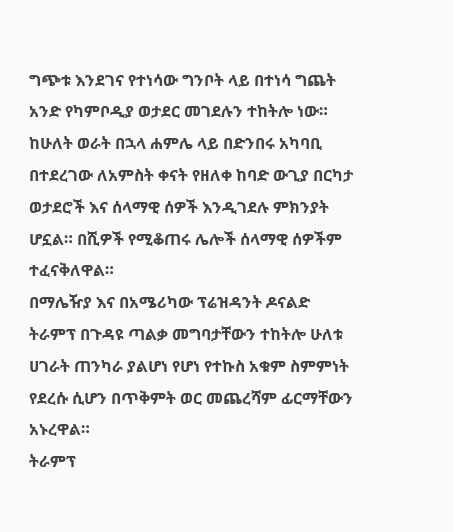ግጭቱ እንደገና የተነሳው ግንቦት ላይ በተነሳ ግጨት አንድ የካምቦዲያ ወታደር መገደሉን ተከትሎ ነው።
ከሁለት ወራት በኋላ ሐምሌ ላይ በድንበሩ አካባቢ በተደረገው ለአምስት ቀናት የዘለቀ ከባድ ውጊያ በርካታ ወታደሮች እና ሰላማዊ ሰዎች እንዲገደሉ ምክንያት ሆኗል። በሺዎች የሚቆጠሩ ሌሎች ሰላማዊ ሰዎችም ተፈናቅለዋል።
በማሌዥያ እና በአሜሪካው ፕሬዝዳንት ዶናልድ ትራምፕ በጉዳዩ ጣልቃ መግባታቸውን ተከትሎ ሁለቱ ሀገራት ጠንካራ ያልሆነ የሆነ የተኩስ አቁም ስምምነት የደረሱ ሲሆን በጥቅምት ወር መጨረሻም ፊርማቸውን አኑረዋል።
ትራምፕ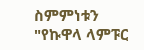ስምምነቱን "የኩዋላ ላምፑር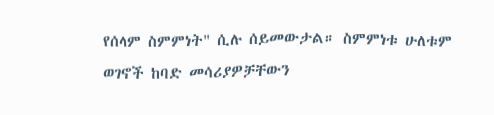የሰላም ስምምነት" ሲሉ ሰይመውታል። ስምምነቱ ሁለቱም ወገኖች ከባድ መሳሪያዎቻቸውን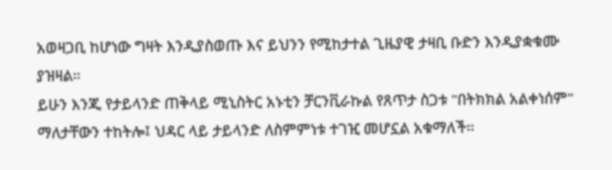አወዛጋቢ ከሆነው ግዛት እንዲያስወጡ እና ይህንን የሚከታተል ጊዜያዊ ታዛቢ ቡድን እንዲያቋቁሙ ያዝዛል።
ይሁን እንጂ የታይላንድ ጠቅላይ ሚኒስትር አኑቲን ቻርንቪራኩል የጸጥታ ስጋቱ "በትክክል አልቀነሰም" ማለታቸውን ተከትሎ፤ ህዳር ላይ ታይላንድ ለስምምነቱ ተገዢ መሆኗል አቁማለች።